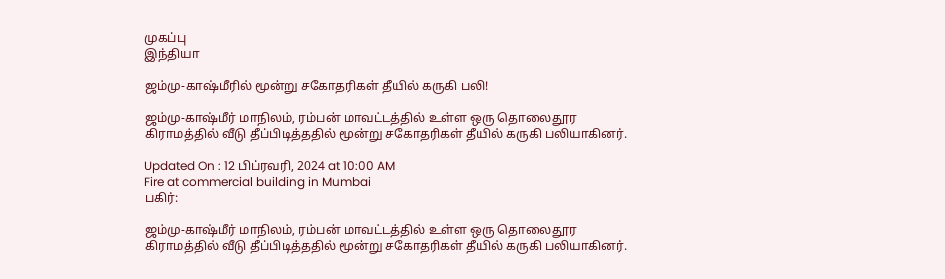முகப்பு
இந்தியா

ஜம்மு-காஷ்மீரில் மூன்று சகோதரிகள் தீயில் கருகி பலி!

ஜம்மு-காஷ்மீர் மாநிலம், ரம்பன் மாவட்டத்தில் உள்ள ஒரு தொலைதூர கிராமத்தில் வீடு தீப்பிடித்ததில் மூன்று சகோதரிகள் தீயில் கருகி பலியாகினர்.

Updated On : 12 பிப்ரவரி, 2024 at 10:00 AM
Fire at commercial building in Mumbai
பகிர்:

ஜம்மு-காஷ்மீர் மாநிலம், ரம்பன் மாவட்டத்தில் உள்ள ஒரு தொலைதூர கிராமத்தில் வீடு தீப்பிடித்ததில் மூன்று சகோதரிகள் தீயில் கருகி பலியாகினர்.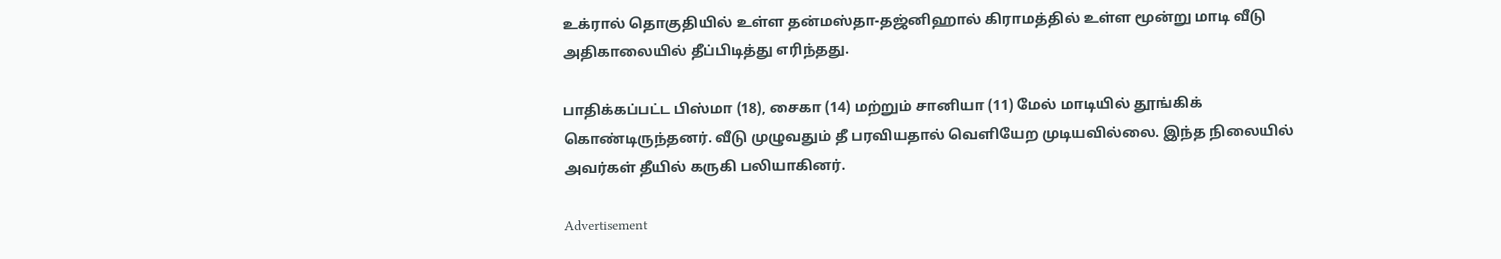உக்ரால் தொகுதியில் உள்ள தன்மஸ்தா-தஜ்னிஹால் கிராமத்தில் உள்ள மூன்று மாடி வீடு அதிகாலையில் தீப்பிடித்து எரிந்தது.

பாதிக்கப்பட்ட பிஸ்மா (18), சைகா (14) மற்றும் சானியா (11) மேல் மாடியில் தூங்கிக் கொண்டிருந்தனர். வீடு முழுவதும் தீ பரவியதால் வெளியேற முடியவில்லை. இந்த நிலையில் அவர்கள் தீயில் கருகி பலியாகினர்.

Advertisement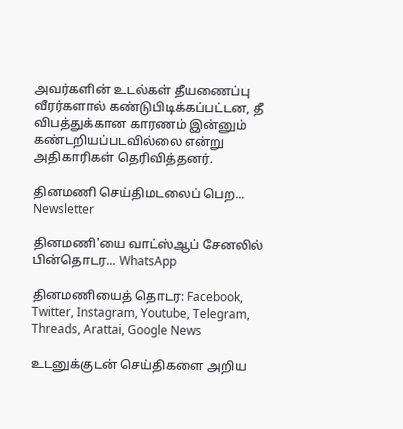அவர்களின் உடல்கள் தீயணைப்பு வீரர்களால் கண்டுபிடிக்கப்பட்டன, தீ விபத்துக்கான காரணம் இன்னும் கண்டறியப்படவில்லை என்று அதிகாரிகள் தெரிவித்தனர்.

தினமணி செய்திமடலைப் பெற... Newsletter

தினமணி'யை வாட்ஸ்ஆப் சேனலில் பின்தொடர... WhatsApp

தினமணியைத் தொடர: Facebook, Twitter, Instagram, Youtube, Telegram, Threads, Arattai, Google News

உடனுக்குடன் செய்திகளை அறிய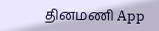தினமணி App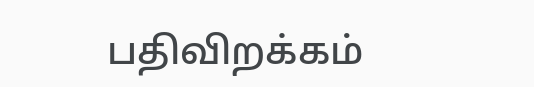பதிவிறக்கம்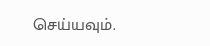செய்யவும்.